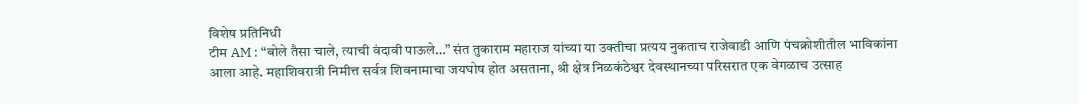विशेष प्रतिनिधी
टीम AM : “बोले तैसा चाले, त्याची वंदावी पाऊले…” संत तुकाराम महाराज यांच्या या उक्तीचा प्रत्यय नुकताच राजेवाडी आणि पंचक्रोशीतील भाविकांना आला आहे. महाशिवरात्री निमीत्त सर्वत्र शिवनामाचा जयघोष होत असताना, श्री क्षेत्र निळकंठेश्वर देवस्थानच्या परिसरात एक वेगळाच उत्साह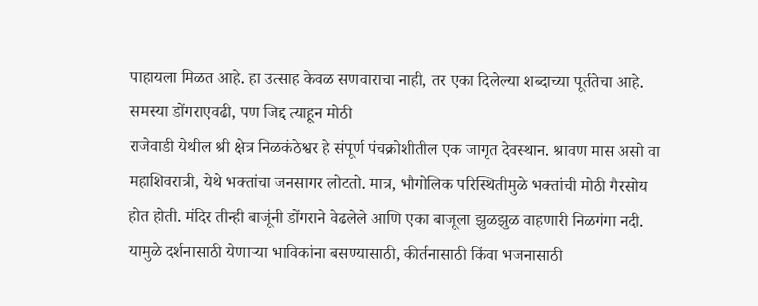पाहायला मिळत आहे. हा उत्साह केवळ सणवाराचा नाही, तर एका दिलेल्या शब्दाच्या पूर्ततेचा आहे.
समस्या डोंगराएवढी, पण जिद्द त्याहून मोठी
राजेवाडी येथील श्री क्षेत्र निळकंठेश्वर हे संपूर्ण पंचक्रोशीतील एक जागृत देवस्थान. श्रावण मास असो वा महाशिवरात्री, येथे भक्तांचा जनसागर लोटतो. मात्र, भौगोलिक परिस्थितीमुळे भक्तांची मोठी गैरसोय होत होती. मंदिर तीन्ही बाजूंनी डोंगराने वेढलेले आणि एका बाजूला झुळझुळ वाहणारी निळगंगा नदी. यामुळे दर्शनासाठी येणाऱ्या भाविकांना बसण्यासाठी, कीर्तनासाठी किंवा भजनासाठी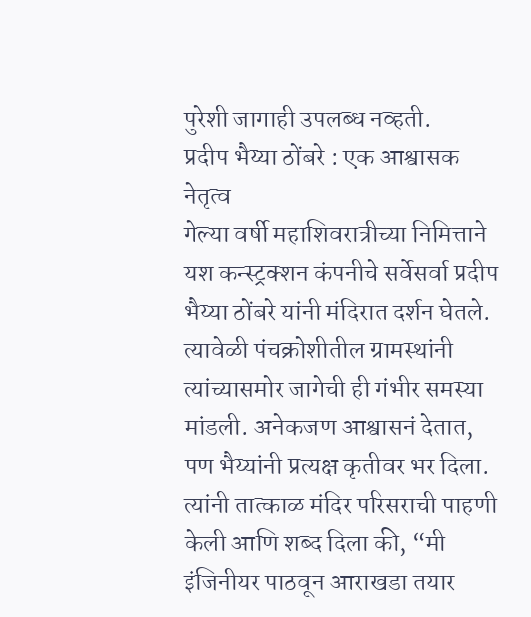पुरेशी जागाही उपलब्ध नव्हती.
प्रदीप भैय्या ठोंबरे : एक आश्वासक नेतृत्व
गेल्या वर्षी महाशिवरात्रीच्या निमित्ताने यश कन्स्ट्रक्शन कंपनीचे सर्वेसर्वा प्रदीप भैय्या ठोंबरे यांनी मंदिरात दर्शन घेतले. त्यावेळी पंचक्रोशीतील ग्रामस्थांनी त्यांच्यासमोर जागेची ही गंभीर समस्या मांडली. अनेकजण आश्वासनं देतात, पण भैय्यांनी प्रत्यक्ष कृतीवर भर दिला. त्यांनी तात्काळ मंदिर परिसराची पाहणी केली आणि शब्द दिला की, “मी इंजिनीयर पाठवून आराखडा तयार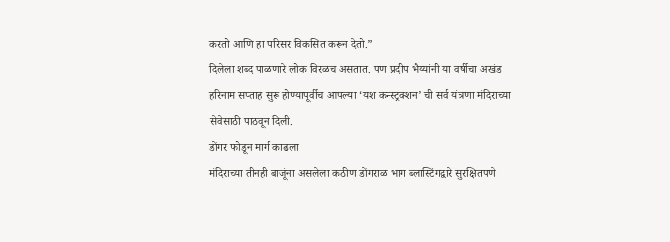करतो आणि हा परिसर विकसित करून देतो.”
दिलेला शब्द पाळणारे लोक विरळच असतात. पण प्रदीप भैय्यांनी या वर्षीचा अखंड हरिनाम सप्ताह सुरू होण्यापूर्वीच आपल्या ‘यश कन्स्ट्रक्शन’ ची सर्व यंत्रणा मंदिराच्या सेवेसाठी पाठवून दिली.
डोंगर फोडून मार्ग काढला
मंदिराच्या तीनही बाजूंना असलेला कठीण डोंगराळ भाग ब्लास्टिंगद्वारे सुरक्षितपणे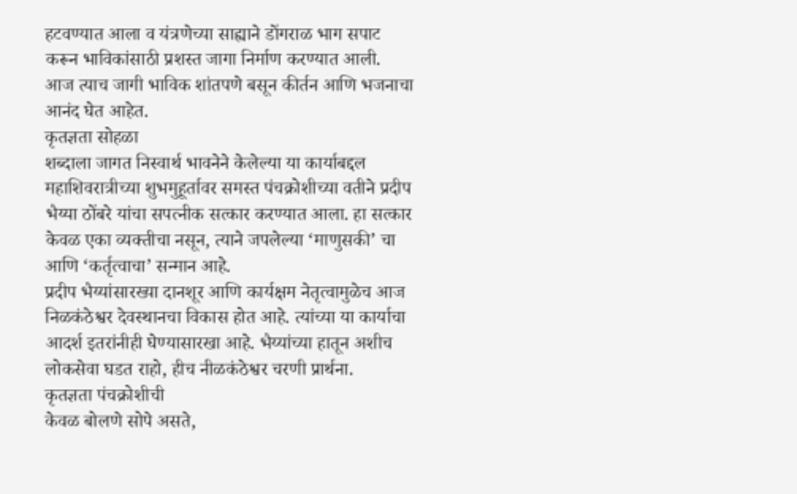हटवण्यात आला व यंत्रणेच्या साह्याने डोंगराळ भाग सपाट करून भाविकांसाठी प्रशस्त जागा निर्माण करण्यात आली. आज त्याच जागी भाविक शांतपणे बसून कीर्तन आणि भजनाचा आनंद घेत आहेत.
कृतज्ञता सोहळा
शब्दाला जागत निस्वार्थ भावनेने केलेल्या या कार्याबद्दल महाशिवरात्रीच्या शुभमुहूर्तावर समस्त पंचक्रोशीच्या वतीने प्रदीप भैय्या ठोंबरे यांचा सपत्नीक सत्कार करण्यात आला. हा सत्कार केवळ एका व्यक्तीचा नसून, त्याने जपलेल्या ‘माणुसकी’ चा आणि ‘कर्तृत्वाचा’ सन्मान आहे.
प्रदीप भैय्यांसारख्या दानशूर आणि कार्यक्षम नेतृत्वामुळेच आज निळकंठेश्वर देवस्थानचा विकास होत आहे. त्यांच्या या कार्याचा आदर्श इतरांनीही घेण्यासारखा आहे. भैय्यांच्या हातून अशीच लोकसेवा घडत राहो, हीच नीळकंठेश्वर चरणी प्रार्थना.
कृतज्ञता पंचक्रोशीची
केवळ बोलणे सोपे असते,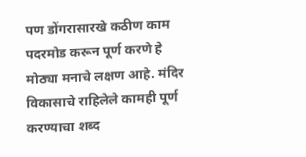पण डोंगरासारखे कठीण काम पदरमोड करून पूर्ण करणे हे मोठ्या मनाचे लक्षण आहे. मंदिर विकासाचे राहिलेले कामही पूर्ण करण्याचा शब्द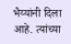भैय्यांनी दिला आहे. त्यांच्या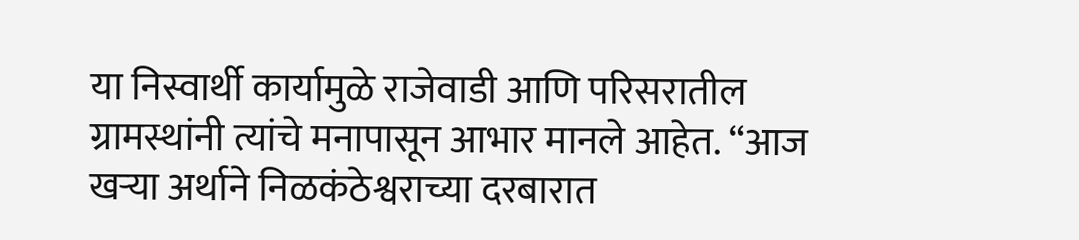या निस्वार्थी कार्यामुळे राजेवाडी आणि परिसरातील ग्रामस्थांनी त्यांचे मनापासून आभार मानले आहेत. “आज खऱ्या अर्थाने निळकंठेश्वराच्या दरबारात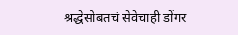श्रद्धेसोबतचं सेवेचाही डोंगर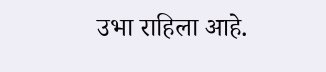उभा राहिला आहे.